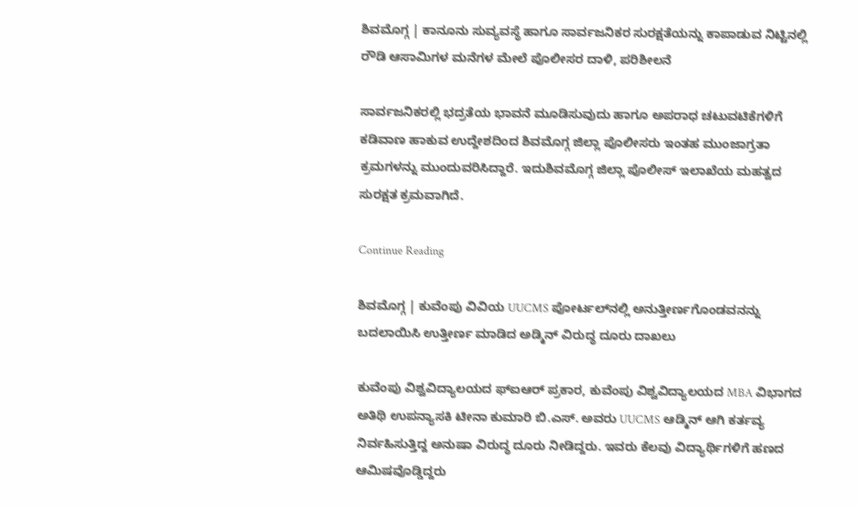ಶಿವಮೊಗ್ಗ | ಕಾನೂನು ಸುವ್ಯವಸ್ಥೆ ಹಾಗೂ ಸಾರ್ವಜನಿಕರ ಸುರಕ್ಷತೆಯನ್ನು ಕಾಪಾಡುವ ನಿಟ್ಟಿನಲ್ಲಿ ರೌಡಿ ಆಸಾಮಿಗಳ ಮನೆಗಳ ಮೇಲೆ ಪೊಲೀಸರ ದಾಳಿ, ಪರಿಶೀಲನೆ

ಸಾರ್ವಜನಿಕರಲ್ಲಿ ಭದ್ರತೆಯ ಭಾವನೆ ಮೂಡಿಸುವುದು ಹಾಗೂ ಅಪರಾಧ ಚಟುವಟಿಕೆಗಳಿಗೆ ಕಡಿವಾಣ ಹಾಕುವ ಉದ್ದೇಶದಿಂದ ಶಿವಮೊಗ್ಗ ಜಿಲ್ಲಾ ಪೊಲೀಸರು ಇಂತಹ ಮುಂಜಾಗ್ರತಾ ಕ್ರಮಗಳನ್ನು ಮುಂದುವರಿಸಿದ್ದಾರೆ. ಇದುಶಿವಮೊಗ್ಗ ಜಿಲ್ಲಾ ಪೊಲೀಸ್ ಇಲಾಖೆಯ ಮಹತ್ವದ ಸುರಕ್ಷತ ಕ್ರಮವಾಗಿದೆ.

Continue Reading

ಶಿವಮೊಗ್ಗ | ಕುವೆಂಪು ವಿವಿಯ UUCMS ಪೋರ್ಟಲ್‌ನಲ್ಲಿ ಅನುತ್ತೀರ್ಣಗೊಂಡವನನ್ನು ಬದಲಾಯಿಸಿ ಉತ್ತೀರ್ಣ ಮಾಡಿದ ಅಡ್ಮಿನ್ ವಿರುದ್ಧ ದೂರು ದಾಖಲು

ಕುವೆಂಪು ವಿಶ್ವವಿದ್ಯಾಲಯದ ಫ್‌ಐಆರ್ ಪ್ರಕಾರ, ಕುವೆಂಪು ವಿಶ್ವವಿದ್ಯಾಲಯದ MBA ವಿಭಾಗದ ಅತಿಥಿ ಉಪನ್ಯಾಸಕಿ ಟೀನಾ ಕುಮಾರಿ ಬಿ.ಎಸ್. ಅವರು UUCMS ಆಡ್ಮಿನ್ ಆಗಿ ಕರ್ತವ್ಯ ನಿರ್ವಹಿಸುತ್ತಿದ್ದ ಅನುಷಾ ವಿರುದ್ಧ ದೂರು ನೀಡಿದ್ದರು. ಇವರು ಕೆಲವು ವಿದ್ಯಾರ್ಥಿಗಳಿಗೆ ಹಣದ ಆಮಿಷವೊಡ್ಡಿದ್ದರು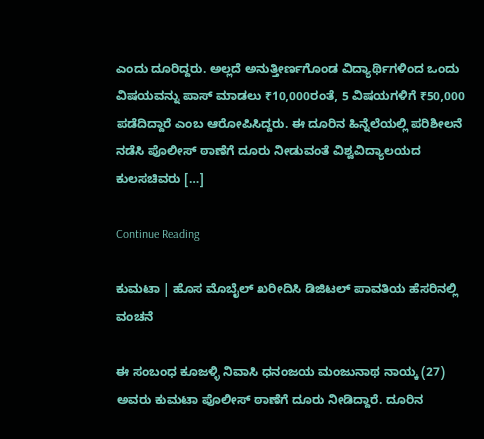ಎಂದು ದೂರಿದ್ದರು. ಅಲ್ಲದೆ ಅನುತ್ತೀರ್ಣಗೊಂಡ ವಿದ್ಯಾರ್ಥಿಗಳಿಂದ ಒಂದು ವಿಷಯವನ್ನು ಪಾಸ್ ಮಾಡಲು ₹10,000ರಂತೆ, 5 ವಿಷಯಗಳಿಗೆ ₹50,000 ಪಡೆದಿದ್ದಾರೆ ಎಂಬ ಆರೋಪಿಸಿದ್ದರು. ಈ ದೂರಿನ ಹಿನ್ನೆಲೆಯಲ್ಲಿ ಪರಿಶೀಲನೆ ನಡೆಸಿ ಪೊಲೀಸ್ ಠಾಣೆಗೆ ದೂರು ನೀಡುವಂತೆ ವಿಶ್ವವಿದ್ಯಾಲಯದ ಕುಲಸಚಿವರು […]

Continue Reading

ಕುಮಟಾ | ಹೊಸ ಮೊಬೈಲ್ ಖರೀದಿಸಿ ಡಿಜಿಟಲ್ ಪಾವತಿಯ ಹೆಸರಿನಲ್ಲಿ ವಂಚನೆ

ಈ ಸಂಬಂಧ ಕೂಜಳ್ಳಿ ನಿವಾಸಿ ಧನಂಜಯ ಮಂಜುನಾಥ ನಾಯ್ಕ (27) ಅವರು ಕುಮಟಾ ಪೊಲೀಸ್ ಠಾಣೆಗೆ ದೂರು ನೀಡಿದ್ದಾರೆ. ದೂರಿನ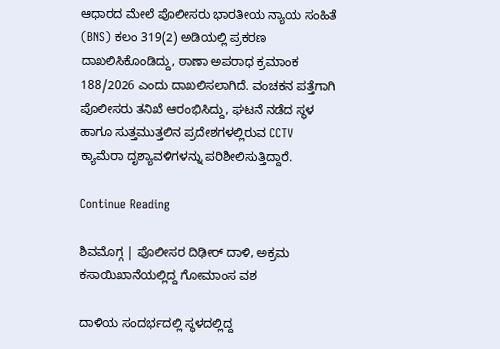ಆಧಾರದ ಮೇಲೆ ಪೊಲೀಸರು ಭಾರತೀಯ ನ್ಯಾಯ ಸಂಹಿತೆ (BNS) ಕಲಂ 319(2) ಅಡಿಯಲ್ಲಿ ಪ್ರಕರಣ ದಾಖಲಿಸಿಕೊಂಡಿದ್ದು, ಠಾಣಾ ಅಪರಾಧ ಕ್ರಮಾಂಕ 188/2026 ಎಂದು ದಾಖಲಿಸಲಾಗಿದೆ. ವಂಚಕನ ಪತ್ತೆಗಾಗಿ ಪೊಲೀಸರು ತನಿಖೆ ಆರಂಭಿಸಿದ್ದು, ಘಟನೆ ನಡೆದ ಸ್ಥಳ ಹಾಗೂ ಸುತ್ತಮುತ್ತಲಿನ ಪ್ರದೇಶಗಳಲ್ಲಿರುವ CCTV ಕ್ಯಾಮೆರಾ ದೃಶ್ಯಾವಳಿಗಳನ್ನು ಪರಿಶೀಲಿಸುತ್ತಿದ್ದಾರೆ.

Continue Reading

ಶಿವಮೊಗ್ಗ | ಪೊಲೀಸರ ದಿಢೀರ್ ದಾಳಿ, ಅಕ್ರಮ ಕಸಾಯಿಖಾನೆಯಲ್ಲಿದ್ದ ಗೋಮಾಂಸ ವಶ

ದಾಳಿಯ ಸಂದರ್ಭದಲ್ಲಿ ಸ್ಥಳದಲ್ಲಿದ್ದ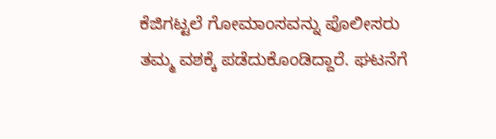ಕೆಜಿಗಟ್ಟಲೆ ಗೋಮಾಂಸವನ್ನು ಪೊಲೀಸರು ತಮ್ಮ ವಶಕ್ಕೆ ಪಡೆದುಕೊಂಡಿದ್ದಾರೆ. ಘಟನೆಗೆ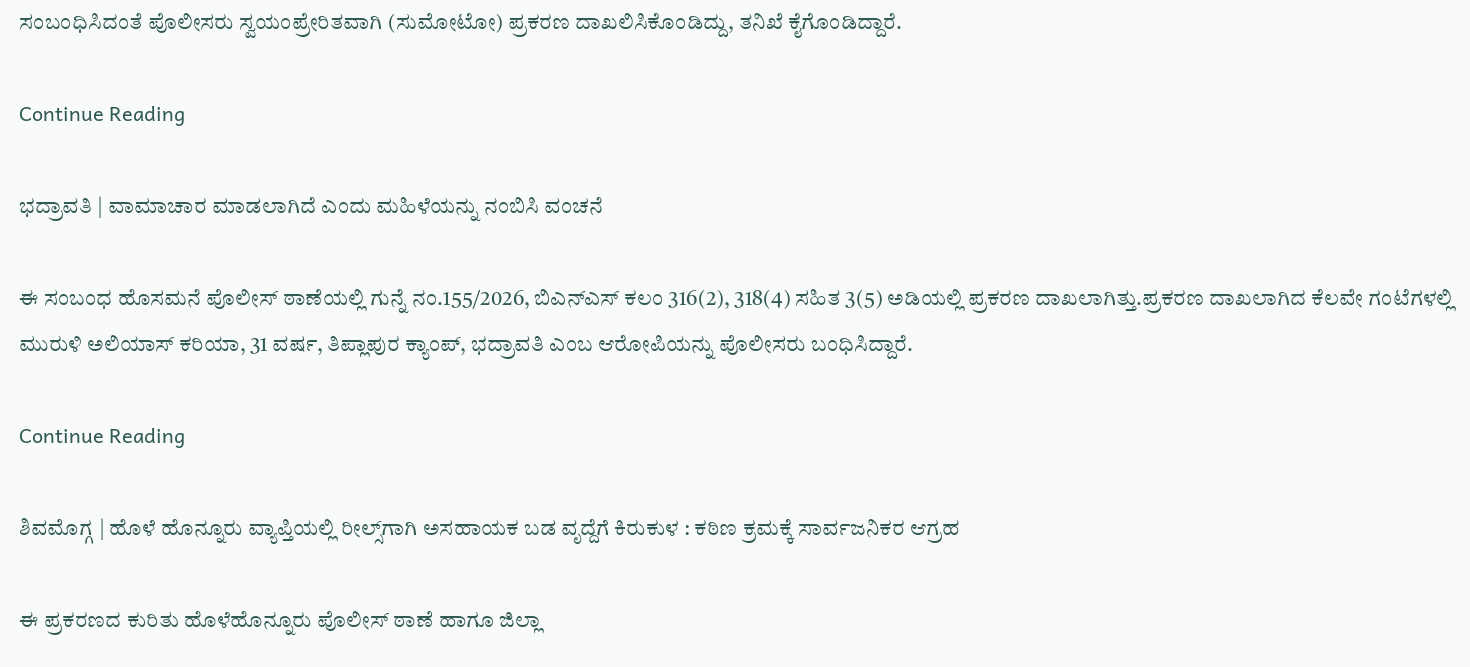ಸಂಬಂಧಿಸಿದಂತೆ ಪೊಲೀಸರು ಸ್ವಯಂಪ್ರೇರಿತವಾಗಿ (ಸುಮೋಟೋ) ಪ್ರಕರಣ ದಾಖಲಿಸಿಕೊಂಡಿದ್ದು, ತನಿಖೆ ಕೈಗೊಂಡಿದ್ದಾರೆ.

Continue Reading

ಭದ್ರಾವತಿ | ವಾಮಾಚಾರ ಮಾಡಲಾಗಿದೆ ಎಂದು ಮಹಿಳೆಯನ್ನು ನಂಬಿಸಿ ವಂಚನೆ

ಈ ಸಂಬಂಧ ಹೊಸಮನೆ ಪೊಲೀಸ್ ಠಾಣೆಯಲ್ಲಿ ಗುನ್ನೆ ನಂ.155/2026, ಬಿಎನ್‌ಎಸ್ ಕಲಂ 316(2), 318(4) ಸಹಿತ 3(5) ಅಡಿಯಲ್ಲಿ ಪ್ರಕರಣ ದಾಖಲಾಗಿತ್ತು.ಪ್ರಕರಣ ದಾಖಲಾಗಿದ ಕೆಲವೇ ಗಂಟೆಗಳಲ್ಲಿ ಮುರುಳಿ ಅಲಿಯಾಸ್ ಕರಿಯಾ, 31 ವರ್ಷ, ತಿಪ್ಲಾಪುರ ಕ್ಯಾಂಪ್, ಭದ್ರಾವತಿ ಎಂಬ ಆರೋಪಿಯನ್ನು ಪೊಲೀಸರು ಬಂಧಿಸಿದ್ದಾರೆ.

Continue Reading

ಶಿವಮೊಗ್ಗ | ಹೊಳೆ ಹೊನ್ನೂರು ವ್ಯಾಪ್ತಿಯಲ್ಲಿ ರೀಲ್ಸ್‌ಗಾಗಿ ಅಸಹಾಯಕ ಬಡ ವೃದ್ದೆಗೆ ಕಿರುಕುಳ : ಕಠಿಣ ಕ್ರಮಕ್ಕೆ ಸಾರ್ವಜನಿಕರ ಆಗ್ರಹ

ಈ ಪ್ರಕರಣದ ಕುರಿತು ಹೊಳೆಹೊನ್ನೂರು ಪೊಲೀಸ್ ಠಾಣೆ ಹಾಗೂ ಜಿಲ್ಲಾ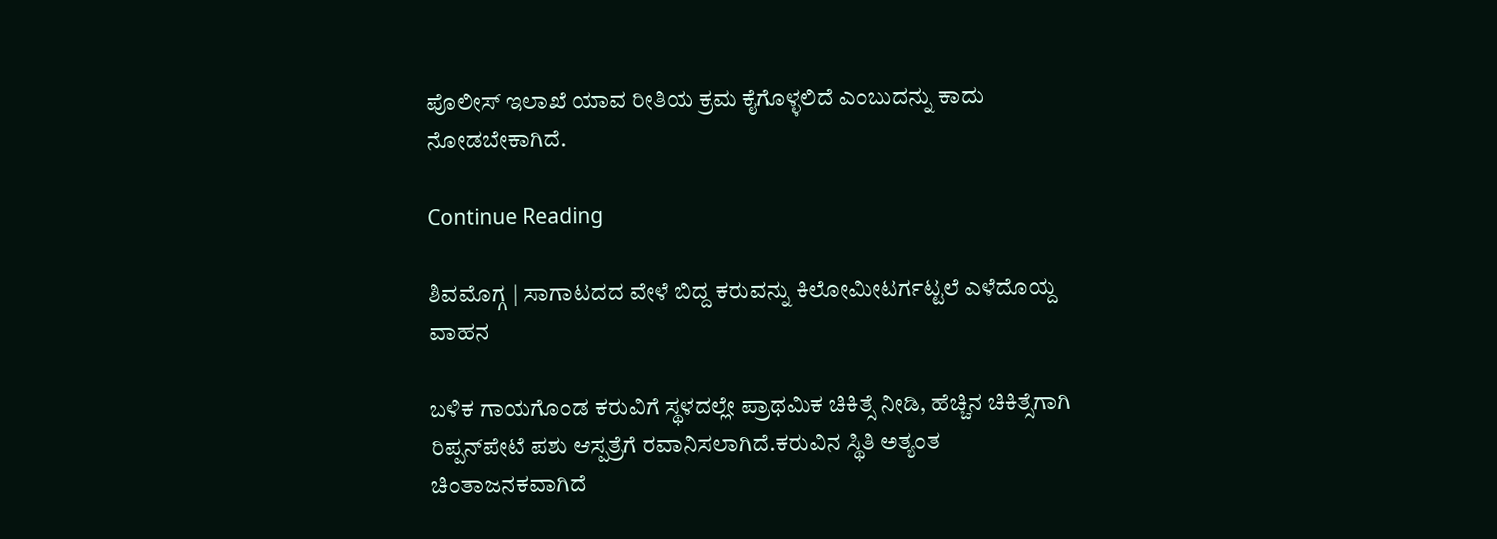ಪೊಲೀಸ್ ಇಲಾಖೆ ಯಾವ ರೀತಿಯ ಕ್ರಮ ಕೈಗೊಳ್ಳಲಿದೆ ಎಂಬುದನ್ನು ಕಾದು ನೋಡಬೇಕಾಗಿದೆ.

Continue Reading

ಶಿವಮೊಗ್ಗ | ಸಾಗಾಟದದ ವೇಳೆ ಬಿದ್ದ ಕರುವನ್ನು ಕಿಲೋಮೀಟರ್ಗಟ್ಟಲೆ ಎಳೆದೊಯ್ದ ವಾಹನ

ಬಳಿಕ ಗಾಯಗೊಂಡ ಕರುವಿಗೆ ಸ್ಥಳದಲ್ಲೇ ಪ್ರಾಥಮಿಕ ಚಿಕಿತ್ಸೆ ನೀಡಿ, ಹೆಚ್ಚಿನ ಚಿಕಿತ್ಸೆಗಾಗಿ ರಿಪ್ಪನ್‌ಪೇಟೆ ಪಶು ಆಸ್ಪತ್ರೆಗೆ ರವಾನಿಸಲಾಗಿದೆ.ಕರುವಿನ ಸ್ಥಿತಿ ಅತ್ಯಂತ ಚಿಂತಾಜನಕವಾಗಿದೆ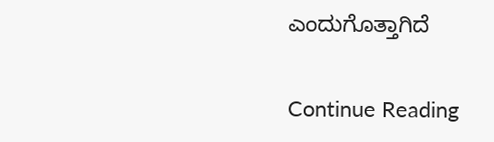ಎಂದುಗೊತ್ತಾಗಿದೆ

Continue Reading